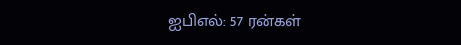ஐபிஎல்: 57 ரன்கள்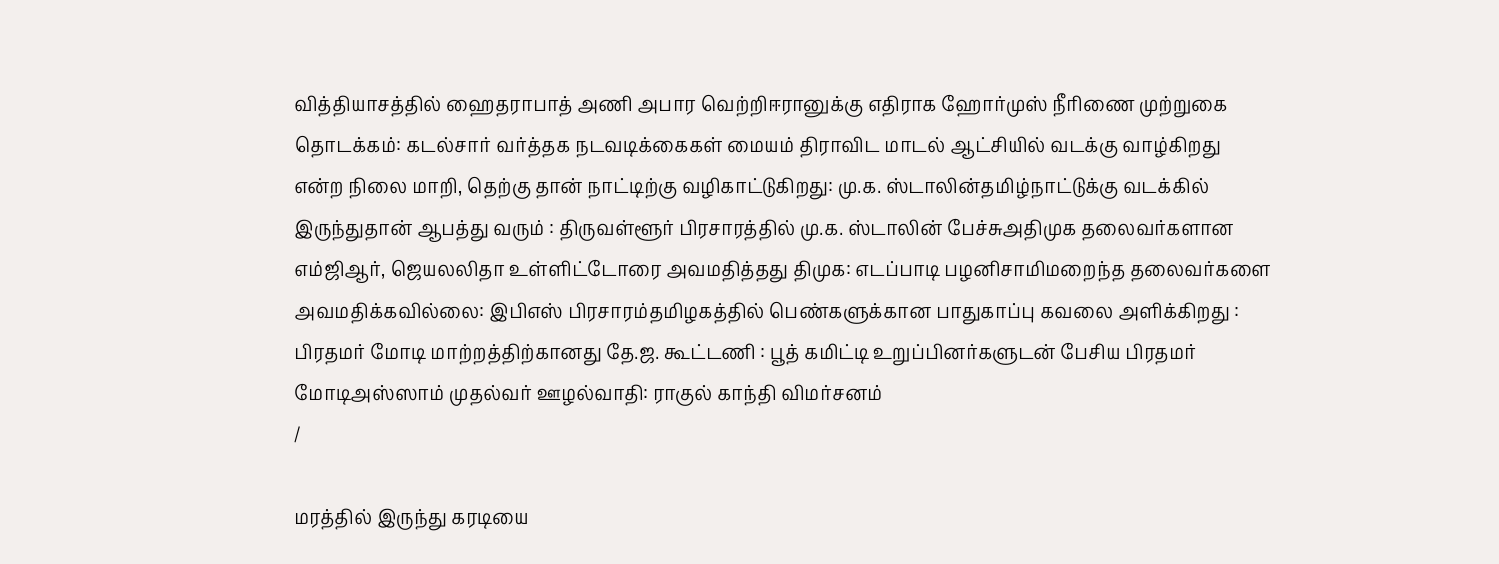வித்தியாசத்தில் ஹைதராபாத் அணி அபார வெற்றிஈரானுக்கு எதிராக ஹோர்முஸ் நீரிணை முற்றுகை தொடக்கம்: கடல்சார் வர்த்தக நடவடிக்கைகள் மையம் திராவிட மாடல் ஆட்சியில் வடக்கு வாழ்கிறது என்ற நிலை மாறி, தெற்கு தான் நாட்டிற்கு வழிகாட்டுகிறது: மு.க. ஸ்டாலின்தமிழ்நாட்டுக்கு வடக்கில் இருந்துதான் ஆபத்து வரும் : திருவள்ளூர் பிரசாரத்தில் மு.க. ஸ்டாலின் பேச்சுஅதிமுக தலைவர்களான எம்ஜிஆர், ஜெயலலிதா உள்ளிட்டோரை அவமதித்தது திமுக: எடப்பாடி பழனிசாமிமறைந்த தலைவர்களை அவமதிக்கவில்லை: இபிஎஸ் பிரசாரம்தமிழகத்தில் பெண்களுக்கான பாதுகாப்பு கவலை அளிக்கிறது : பிரதமர் மோடி மாற்றத்திற்கானது தே.ஜ. கூட்டணி : பூத் கமிட்டி உறுப்பினர்களுடன் பேசிய பிரதமர் மோடிஅஸ்ஸாம் முதல்வர் ஊழல்வாதி: ராகுல் காந்தி விமர்சனம்
/

மரத்தில் இருந்து கரடியை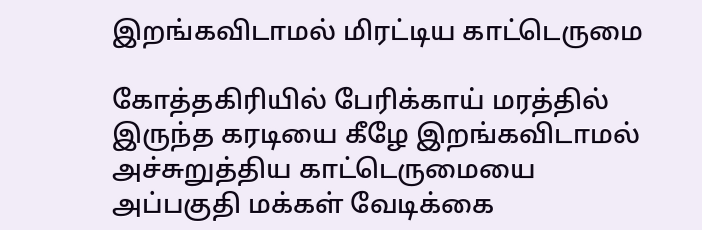இறங்கவிடாமல் மிரட்டிய காட்டெருமை

கோத்தகிரியில் பேரிக்காய் மரத்தில் இருந்த கரடியை கீழே இறங்கவிடாமல் அச்சுறுத்திய காட்டெருமையை அப்பகுதி மக்கள் வேடிக்கை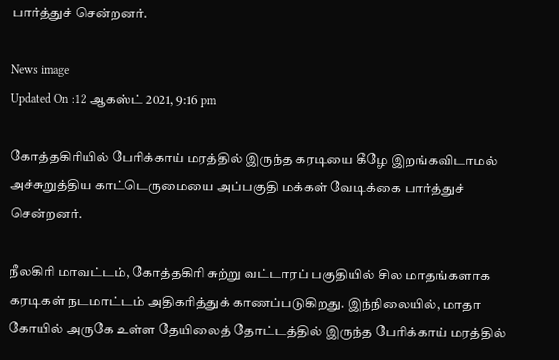பார்த்துச் சென்றனர்.

News image
Updated On :12 ஆகஸ்ட் 2021, 9:16 pm

கோத்தகிரியில் பேரிக்காய் மரத்தில் இருந்த கரடியை கீழே இறங்கவிடாமல் அச்சுறுத்திய காட்டெருமையை அப்பகுதி மக்கள் வேடிக்கை பார்த்துச் சென்றனர்.

நீலகிரி மாவட்டம், கோத்தகிரி சுற்று வட்டாரப் பகுதியில் சில மாதங்களாக கரடிகள் நடமாட்டம் அதிகரித்துக் காணப்படுகிறது. இந்நிலையில், மாதா கோயில் அருகே உள்ள தேயிலைத் தோட்டத்தில் இருந்த பேரிக்காய் மரத்தில்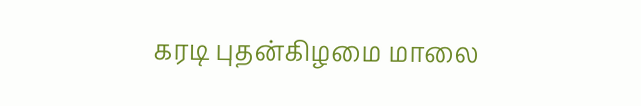கரடி புதன்கிழமை மாலை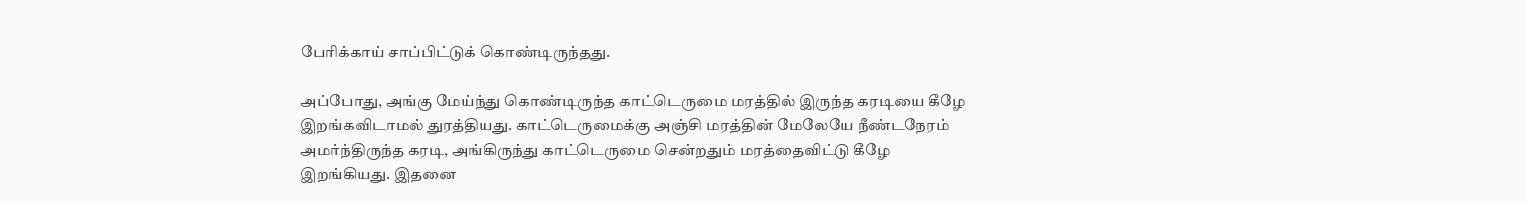பேரிக்காய் சாப்பிட்டுக் கொண்டிருந்தது.

அப்போது, அங்கு மேய்ந்து கொண்டிருந்த காட்டெருமை மரத்தில் இருந்த கரடியை கீழே இறங்கவிடாமல் துரத்தியது. காட்டெருமைக்கு அஞ்சி மரத்தின் மேலேயே நீண்டநேரம் அமர்ந்திருந்த கரடி, அங்கிருந்து காட்டெருமை சென்றதும் மரத்தைவிட்டு கீழே இறங்கியது. இதனை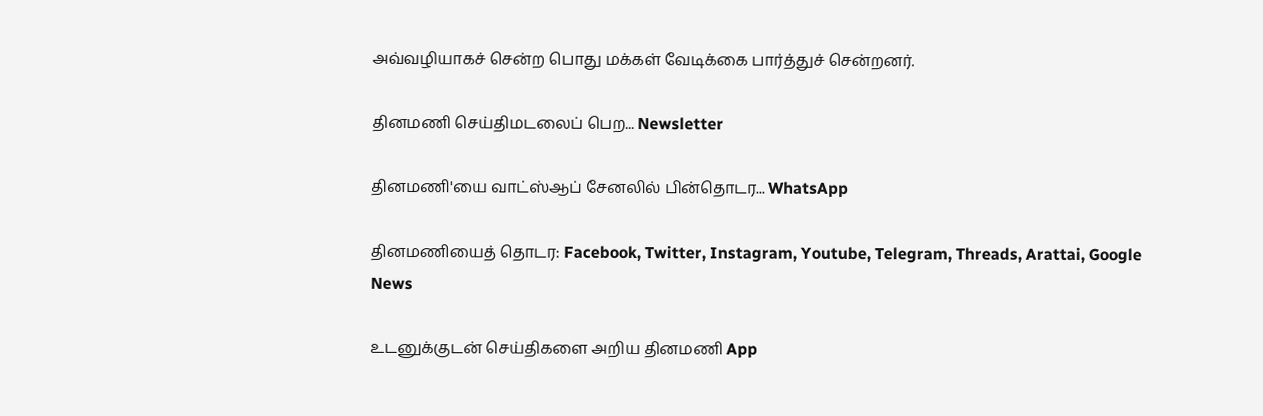அவ்வழியாகச் சென்ற பொது மக்கள் வேடிக்கை பார்த்துச் சென்றனர்.

தினமணி செய்திமடலைப் பெற... Newsletter

தினமணி'யை வாட்ஸ்ஆப் சேனலில் பின்தொடர... WhatsApp

தினமணியைத் தொடர: Facebook, Twitter, Instagram, Youtube, Telegram, Threads, Arattai, Google News

உடனுக்குடன் செய்திகளை அறிய தினமணி App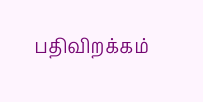பதிவிறக்கம்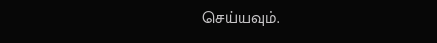செய்யவும்.